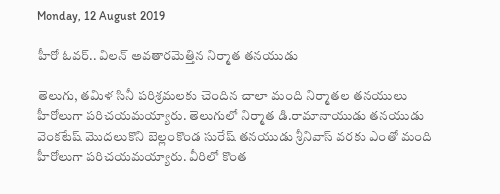Monday, 12 August 2019

హీరో ఓవర్.. విలన్ అవతారమెత్తిన నిర్మాత తనయుడు

తెలుగు, తమిళ సినీ పరిశ్రమలకు చెందిన చాలా మంది నిర్మాతల తనయులు హీరోలుగా పరిచయమయ్యారు. తెలుగులో నిర్మాత డి.రామానాయుడు తనయుడు వెంకటేష్ మొదలుకొని బెల్లంకొండ సురేష్ తనయుడు శ్రీనివాస్ వరకు ఎంతో మంది హీరోలుగా పరిచయమయ్యారు. వీరిలో కొంత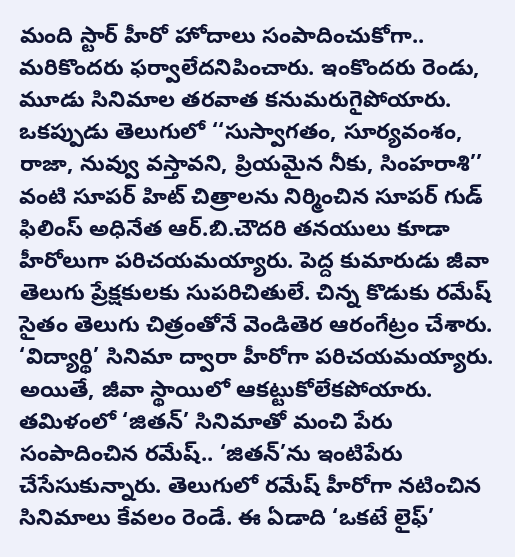మంది స్టార్ హీరో హోదాలు సంపాదించుకోగా.. మరికొందరు ఫర్వాలేదనిపించారు. ఇంకొందరు రెండు, మూడు సినిమాల తరవాత కనుమరుగైపోయారు. ఒకప్పుడు తెలుగులో ‘‘సుస్వాగతం, సూర్యవంశం, రాజా, నువ్వు వస్తావని, ప్రియమైన నీకు, సింహరాశి’’ వంటి సూపర్ హిట్ చిత్రాలను నిర్మించిన సూపర్ గుడ్ ఫిలింస్ అధినేత ఆర్.బి.చౌదరి తనయులు కూడా హీరోలుగా పరిచయమయ్యారు. పెద్ద కుమారుడు జీవా తెలుగు ప్రేక్షకులకు సుపరిచితులే. చిన్న కొడుకు రమేష్ సైతం తెలుగు చిత్రంతోనే వెండితెర ఆరంగేట్రం చేశారు. ‘విద్యార్థి’ సినిమా ద్వారా హీరోగా పరిచయమయ్యారు. అయితే, జీవా స్థాయిలో ఆకట్టుకోలేకపోయారు. తమిళంలో ‘జితన్’ సినిమాతో మంచి పేరు సంపాదించిన రమేష్.. ‘జితన్’ను ఇంటిపేరు చేసేసుకున్నారు. తెలుగులో రమేష్ హీరోగా నటించిన సినిమాలు కేవలం రెండే. ఈ ఏడాది ‘ఒకటే లైఫ్’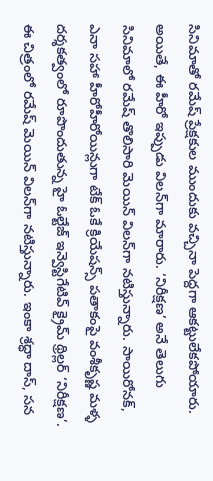సినిమాతో రమేష్ ప్రేక్షకుల ముందుకు వచ్చినా పెద్దగా ఆకట్టులేకపోయారు. అయితే, ఈ హీరో ఇప్పుడు విలన్‌గా మారారు. ‘నిరీక్షణ’ అనే తెలుగు సినిమాలో రమేష్ తొలిసారి మెయిన్ విలన్‌గా నటిస్తున్నారు. సాయిరోనక్‌, ఎనా సహా హీరోహీరోయిన్లుగా టేక్‌ ఓకే క్రియేషన్స్‌ పతాకంపై వంశీకృష్ణ మళ్ళ దర్శకత్వంలో రూపొందుతున్న హై ఓల్టేజ్‌ ఇన్వెస్టిగేటివ్‌ క్రైమ్‌ థ్రిల్లర్‌ ‘నిరీక్షణ’. ఈ చిత్రంలో రమేష్‌ మెయిన్‌ విలన్‌గా నటిస్తున్నారు. ఇంకా శ్రద్ధా దాస్‌, సన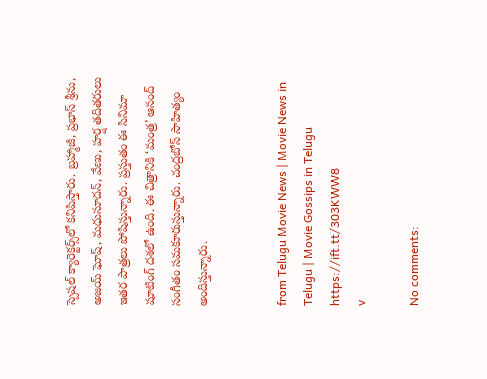స్పెషల్‌ క్యారెక్టర్స్‌లో కనిపిస్తారు. బ్రహ్మాజీ, ప్రభాస్‌ శ్రీను, అజయ్‌ ఘోష్‌, మధుసూదన్‌, వేణు, హర్ష తదితరులు ఇతర పాత్రలు పోషిస్తున్నారు. ప్రస్తుతం ఈ సినిమా షూటింగ్‌ దశలో ఉంది. ఈ చిత్రానికి ‘మంత్ర’ ఆనంద్ సంగీతం సమకూరుస్తున్నారు. చంద్రబోస్ సాహిత్యం అందిస్తున్నారు.


from Telugu Movie News | Movie News in Telugu | Movie Gossips in Telugu https://ift.tt/303KWW8
v

No comments: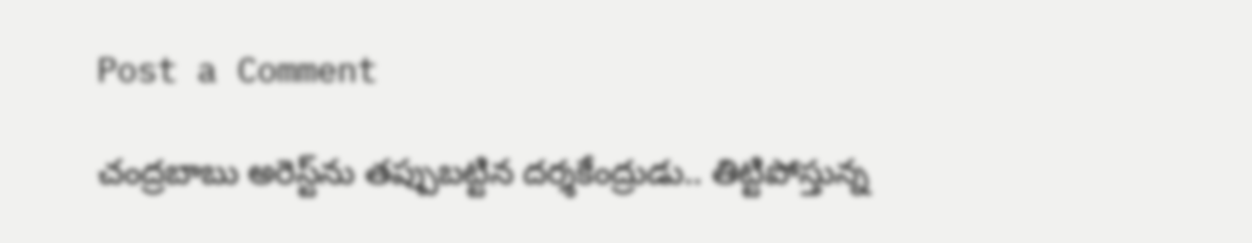Post a Comment

చంద్రబాబు అరెస్ట్‌ను తప్పుబట్టిన దర్శకేంద్రుడు.. తిట్టిపోస్తున్న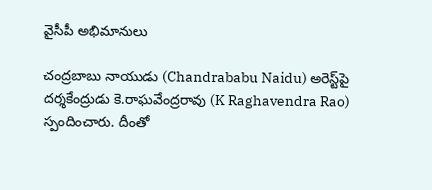వైసీపీ అభిమానులు

చంద్రబాబు నాయుడు (Chandrababu Naidu) అరెస్ట్‌పై దర్శకేంద్రుడు కె.రాఘవేంద్రరావు (K Raghavendra Rao) స్పందించారు. దీంతో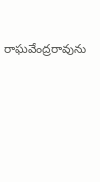రాఘవేంద్రరావును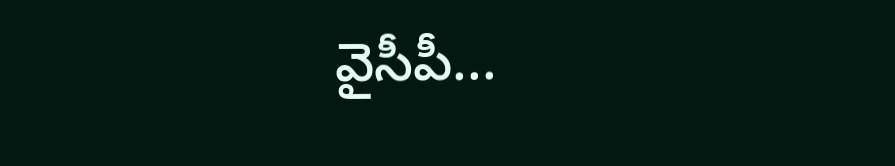వైసీపీ...